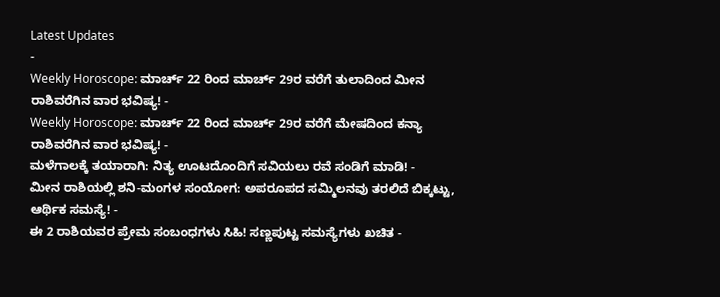Latest Updates
-
Weekly Horoscope: ಮಾರ್ಚ್ 22 ರಿಂದ ಮಾರ್ಚ್ 29ರ ವರೆಗೆ ತುಲಾದಿಂದ ಮೀನ ರಾಶಿವರೆಗಿನ ವಾರ ಭವಿಷ್ಯ! -
Weekly Horoscope: ಮಾರ್ಚ್ 22 ರಿಂದ ಮಾರ್ಚ್ 29ರ ವರೆಗೆ ಮೇಷದಿಂದ ಕನ್ಯಾ ರಾಶಿವರೆಗಿನ ವಾರ ಭವಿಷ್ಯ! -
ಮಳೆಗಾಲಕ್ಕೆ ತಯಾರಾಗಿ: ನಿತ್ಯ ಊಟದೊಂದಿಗೆ ಸವಿಯಲು ರವೆ ಸಂಡಿಗೆ ಮಾಡಿ! -
ಮೀನ ರಾಶಿಯಲ್ಲಿ ಶನಿ-ಮಂಗಳ ಸಂಯೋಗ: ಅಪರೂಪದ ಸಮ್ಮಿಲನವು ತರಲಿದೆ ಬಿಕ್ಕಟ್ಟು, ಆರ್ಥಿಕ ಸಮಸ್ಯೆ! -
ಈ 2 ರಾಶಿಯವರ ಪ್ರೇಮ ಸಂಬಂಧಗಳು ಸಿಹಿ! ಸಣ್ಣಪುಟ್ಟ ಸಮಸ್ಯೆಗಳು ಖಚಿತ -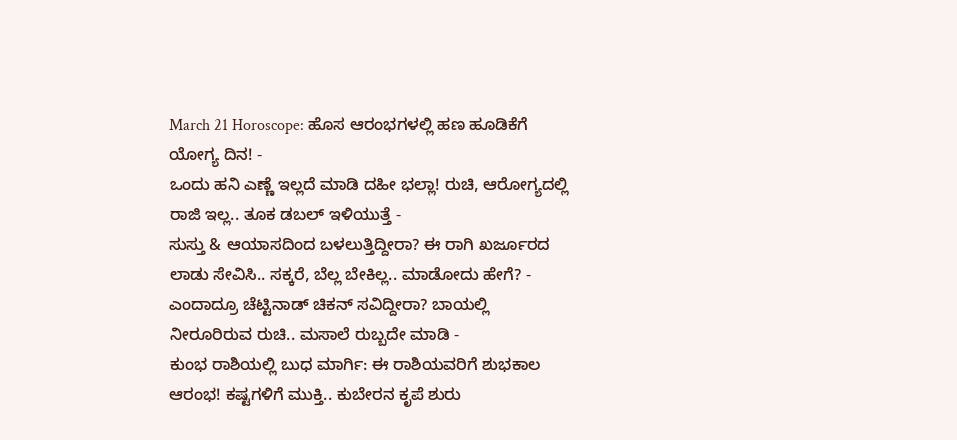March 21 Horoscope: ಹೊಸ ಆರಂಭಗಳಲ್ಲಿ ಹಣ ಹೂಡಿಕೆಗೆ ಯೋಗ್ಯ ದಿನ! -
ಒಂದು ಹನಿ ಎಣ್ಣೆ ಇಲ್ಲದೆ ಮಾಡಿ ದಹೀ ಭಲ್ಲಾ! ರುಚಿ, ಆರೋಗ್ಯದಲ್ಲಿ ರಾಜಿ ಇಲ್ಲ.. ತೂಕ ಡಬಲ್ ಇಳಿಯುತ್ತೆ -
ಸುಸ್ತು & ಆಯಾಸದಿಂದ ಬಳಲುತ್ತಿದ್ದೀರಾ? ಈ ರಾಗಿ ಖರ್ಜೂರದ ಲಾಡು ಸೇವಿಸಿ.. ಸಕ್ಕರೆ, ಬೆಲ್ಲ ಬೇಕಿಲ್ಲ.. ಮಾಡೋದು ಹೇಗೆ? -
ಎಂದಾದ್ರೂ ಚೆಟ್ಟಿನಾಡ್ ಚಿಕನ್ ಸವಿದ್ದೀರಾ? ಬಾಯಲ್ಲಿ ನೀರೂರಿರುವ ರುಚಿ.. ಮಸಾಲೆ ರುಬ್ಬದೇ ಮಾಡಿ -
ಕುಂಭ ರಾಶಿಯಲ್ಲಿ ಬುಧ ಮಾರ್ಗಿ: ಈ ರಾಶಿಯವರಿಗೆ ಶುಭಕಾಲ ಆರಂಭ! ಕಷ್ಟಗಳಿಗೆ ಮುಕ್ತಿ.. ಕುಬೇರನ ಕೃಪೆ ಶುರು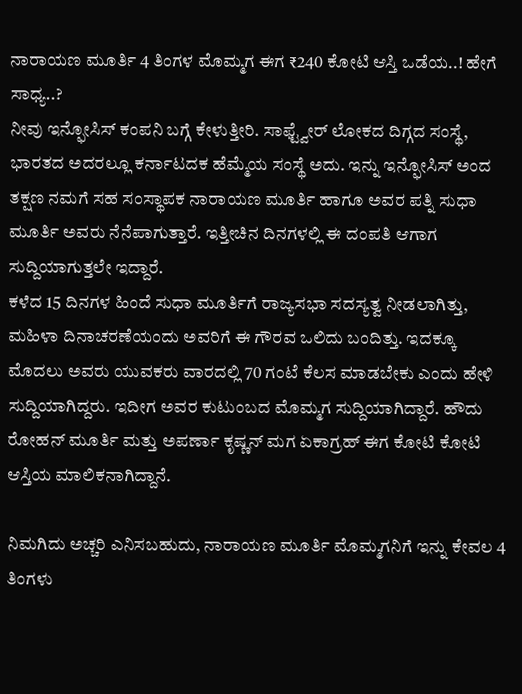ನಾರಾಯಣ ಮೂರ್ತಿ 4 ತಿಂಗಳ ಮೊಮ್ಮಗ ಈಗ ₹240 ಕೋಟಿ ಆಸ್ತಿ ಒಡೆಯ..! ಹೇಗೆ ಸಾಧ್ಯ..?
ನೀವು ಇನ್ಫೋಸಿಸ್ ಕಂಪನಿ ಬಗ್ಗೆ ಕೇಳುತ್ತೀರಿ. ಸಾಫ್ಟ್ವೇರ್ ಲೋಕದ ದಿಗ್ಗದ ಸಂಸ್ಥೆ, ಭಾರತದ ಅದರಲ್ಲೂ ಕರ್ನಾಟದಕ ಹೆಮ್ಮೆಯ ಸಂಸ್ಥೆ ಅದು. ಇನ್ನು ಇನ್ಫೋಸಿಸ್ ಅಂದ ತಕ್ಷಣ ನಮಗೆ ಸಹ ಸಂಸ್ಥಾಪಕ ನಾರಾಯಣ ಮೂರ್ತಿ ಹಾಗೂ ಅವರ ಪತ್ನಿ ಸುಧಾ ಮೂರ್ತಿ ಅವರು ನೆನೆಪಾಗುತ್ತಾರೆ. ಇತ್ತೀಚಿನ ದಿನಗಳಲ್ಲಿ ಈ ದಂಪತಿ ಆಗಾಗ ಸುದ್ದಿಯಾಗುತ್ತಲೇ ಇದ್ದಾರೆ.
ಕಳೆದ 15 ದಿನಗಳ ಹಿಂದೆ ಸುಧಾ ಮೂರ್ತಿಗೆ ರಾಜ್ಯಸಭಾ ಸದಸ್ಯತ್ವ ನೀಡಲಾಗಿತ್ತು, ಮಹಿಳಾ ದಿನಾಚರಣೆಯಂದು ಅವರಿಗೆ ಈ ಗೌರವ ಒಲಿದು ಬಂದಿತ್ತು. ಇದಕ್ಕೂ ಮೊದಲು ಅವರು ಯುವಕರು ವಾರದಲ್ಲಿ 70 ಗಂಟೆ ಕೆಲಸ ಮಾಡಬೇಕು ಎಂದು ಹೇಳಿ ಸುದ್ದಿಯಾಗಿದ್ದರು. ಇದೀಗ ಅವರ ಕುಟುಂಬದ ಮೊಮ್ಮಗ ಸುದ್ದಿಯಾಗಿದ್ದಾರೆ. ಹೌದು ರೋಹನ್ ಮೂರ್ತಿ ಮತ್ತು ಅಪರ್ಣಾ ಕೃಷ್ಣನ್ ಮಗ ಏಕಾಗ್ರಹ್ ಈಗ ಕೋಟಿ ಕೋಟಿ ಆಸ್ತಿಯ ಮಾಲಿಕನಾಗಿದ್ದಾನೆ.

ನಿಮಗಿದು ಅಚ್ಚರಿ ಎನಿಸಬಹುದು, ನಾರಾಯಣ ಮೂರ್ತಿ ಮೊಮ್ಮಗನಿಗೆ ಇನ್ನು ಕೇವಲ 4 ತಿಂಗಳು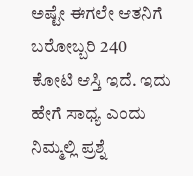ಅಷ್ಟೇ ಈಗಲೇ ಆತನಿಗೆ ಬರೋಬ್ಬರಿ 240 ಕೋಟಿ ಆಸ್ತಿ ಇದೆ. ಇದು ಹೇಗೆ ಸಾಧ್ಯ ಎಂದು ನಿಮ್ಮಲ್ಲಿ ಪ್ರಶ್ನೆ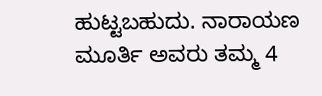ಹುಟ್ಟಬಹುದು. ನಾರಾಯಣ ಮೂರ್ತಿ ಅವರು ತಮ್ಮ 4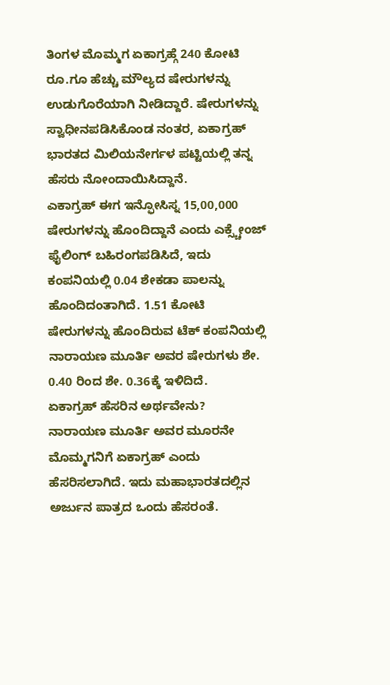ತಿಂಗಳ ಮೊಮ್ಮಗ ಏಕಾಗ್ರಹ್ಗೆ 240 ಕೋಟಿ ರೂ.ಗೂ ಹೆಚ್ಚು ಮೌಲ್ಯದ ಷೇರುಗಳನ್ನು ಉಡುಗೊರೆಯಾಗಿ ನೀಡಿದ್ದಾರೆ. ಷೇರುಗಳನ್ನು ಸ್ವಾಧೀನಪಡಿಸಿಕೊಂಡ ನಂತರ, ಏಕಾಗ್ರಹ್ ಭಾರತದ ಮಿಲಿಯನೇರ್ಗಳ ಪಟ್ಟಿಯಲ್ಲಿ ತನ್ನ ಹೆಸರು ನೋಂದಾಯಿಸಿದ್ದಾನೆ.
ಎಕಾಗ್ರಹ್ ಈಗ ಇನ್ಫೋಸಿಸ್ನ 15,00,000 ಷೇರುಗಳನ್ನು ಹೊಂದಿದ್ದಾನೆ ಎಂದು ಎಕ್ಸ್ಚೇಂಜ್ ಫೈಲಿಂಗ್ ಬಹಿರಂಗಪಡಿಸಿದೆ, ಇದು ಕಂಪನಿಯಲ್ಲಿ 0.04 ಶೇಕಡಾ ಪಾಲನ್ನು ಹೊಂದಿದಂತಾಗಿದೆ. 1.51 ಕೋಟಿ ಷೇರುಗಳನ್ನು ಹೊಂದಿರುವ ಟೆಕ್ ಕಂಪನಿಯಲ್ಲಿ ನಾರಾಯಣ ಮೂರ್ತಿ ಅವರ ಷೇರುಗಳು ಶೇ. 0.40 ರಿಂದ ಶೇ. 0.36ಕ್ಕೆ ಇಳಿದಿದೆ.
ಏಕಾಗ್ರಹ್ ಹೆಸರಿನ ಅರ್ಥವೇನು?
ನಾರಾಯಣ ಮೂರ್ತಿ ಅವರ ಮೂರನೇ ಮೊಮ್ಮಗನಿಗೆ ಏಕಾಗ್ರಹ್ ಎಂದು ಹೆಸರಿಸಲಾಗಿದೆ. ಇದು ಮಹಾಭಾರತದಲ್ಲಿನ ಅರ್ಜುನ ಪಾತ್ರದ ಒಂದು ಹೆಸರಂತೆ.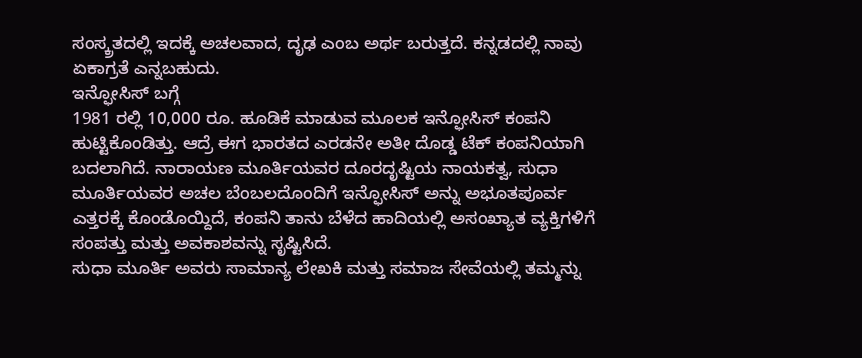ಸಂಸ್ಕ್ರತದಲ್ಲಿ ಇದಕ್ಕೆ ಅಚಲವಾದ, ದೃಢ ಎಂಬ ಅರ್ಥ ಬರುತ್ತದೆ. ಕನ್ನಡದಲ್ಲಿ ನಾವು ಏಕಾಗ್ರತೆ ಎನ್ನಬಹುದು.
ಇನ್ಫೋಸಿಸ್ ಬಗ್ಗೆ
1981 ರಲ್ಲಿ 10,000 ರೂ. ಹೂಡಿಕೆ ಮಾಡುವ ಮೂಲಕ ಇನ್ಫೋಸಿಸ್ ಕಂಪನಿ ಹುಟ್ಟಿಕೊಂಡಿತ್ತು. ಆದ್ರೆ ಈಗ ಭಾರತದ ಎರಡನೇ ಅತೀ ದೊಡ್ಡ ಟೆಕ್ ಕಂಪನಿಯಾಗಿ ಬದಲಾಗಿದೆ. ನಾರಾಯಣ ಮೂರ್ತಿಯವರ ದೂರದೃಷ್ಟಿಯ ನಾಯಕತ್ವ, ಸುಧಾ ಮೂರ್ತಿಯವರ ಅಚಲ ಬೆಂಬಲದೊಂದಿಗೆ ಇನ್ಫೋಸಿಸ್ ಅನ್ನು ಅಭೂತಪೂರ್ವ ಎತ್ತರಕ್ಕೆ ಕೊಂಡೊಯ್ದಿದೆ, ಕಂಪನಿ ತಾನು ಬೆಳೆದ ಹಾದಿಯಲ್ಲಿ ಅಸಂಖ್ಯಾತ ವ್ಯಕ್ತಿಗಳಿಗೆ ಸಂಪತ್ತು ಮತ್ತು ಅವಕಾಶವನ್ನು ಸೃಷ್ಟಿಸಿದೆ.
ಸುಧಾ ಮೂರ್ತಿ ಅವರು ಸಾಮಾನ್ಯ ಲೇಖಕಿ ಮತ್ತು ಸಮಾಜ ಸೇವೆಯಲ್ಲಿ ತಮ್ಮನ್ನು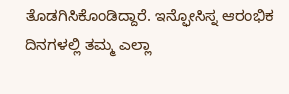ತೊಡಗಿಸಿಕೊಂಡಿದ್ದಾರೆ. ಇನ್ಫೋಸಿಸ್ನ ಆರಂಭಿಕ ದಿನಗಳಲ್ಲಿ ತಮ್ಮ ಎಲ್ಲಾ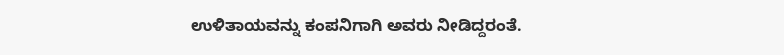ಉಳಿತಾಯವನ್ನು ಕಂಪನಿಗಾಗಿ ಅವರು ನೀಡಿದ್ದರಂತೆ.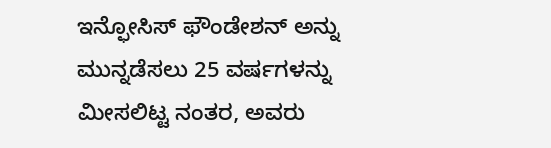ಇನ್ಫೋಸಿಸ್ ಫೌಂಡೇಶನ್ ಅನ್ನು ಮುನ್ನಡೆಸಲು 25 ವರ್ಷಗಳನ್ನು ಮೀಸಲಿಟ್ಟ ನಂತರ, ಅವರು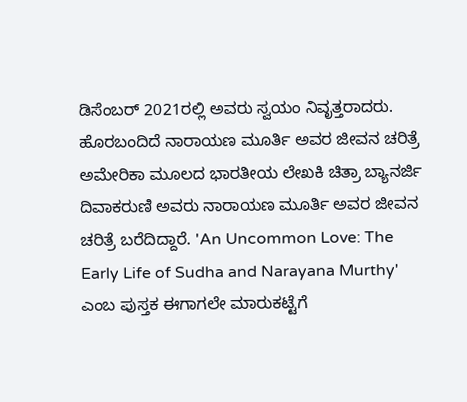ಡಿಸೆಂಬರ್ 2021ರಲ್ಲಿ ಅವರು ಸ್ವಯಂ ನಿವೃತ್ತರಾದರು.
ಹೊರಬಂದಿದೆ ನಾರಾಯಣ ಮೂರ್ತಿ ಅವರ ಜೀವನ ಚರಿತ್ರೆ
ಅಮೇರಿಕಾ ಮೂಲದ ಭಾರತೀಯ ಲೇಖಕಿ ಚಿತ್ರಾ ಬ್ಯಾನರ್ಜಿ ದಿವಾಕರುಣಿ ಅವರು ನಾರಾಯಣ ಮೂರ್ತಿ ಅವರ ಜೀವನ ಚರಿತ್ರೆ ಬರೆದಿದ್ದಾರೆ. 'An Uncommon Love: The Early Life of Sudha and Narayana Murthy' ಎಂಬ ಪುಸ್ತಕ ಈಗಾಗಲೇ ಮಾರುಕಟ್ಟೆಗೆ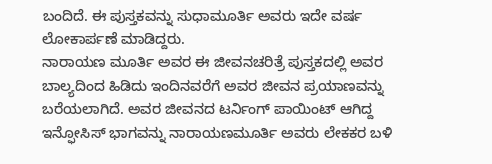ಬಂದಿದೆ. ಈ ಪುಸ್ತಕವನ್ನು ಸುಧಾಮೂರ್ತಿ ಅವರು ಇದೇ ವರ್ಷ ಲೋಕಾರ್ಪಣೆ ಮಾಡಿದ್ದರು.
ನಾರಾಯಣ ಮೂರ್ತಿ ಅವರ ಈ ಜೀವನಚರಿತ್ರೆ ಪುಸ್ತಕದಲ್ಲಿ ಅವರ ಬಾಲ್ಯದಿಂದ ಹಿಡಿದು ಇಂದಿನವರೆಗೆ ಅವರ ಜೀವನ ಪ್ರಯಾಣವನ್ನು ಬರೆಯಲಾಗಿದೆ. ಅವರ ಜೀವನದ ಟರ್ನಿಂಗ್ ಪಾಯಿಂಟ್ ಆಗಿದ್ದ ಇನ್ಫೋಸಿಸ್ ಭಾಗವನ್ನು ನಾರಾಯಣಮೂರ್ತಿ ಅವರು ಲೇಕಕರ ಬಳಿ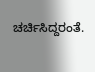ಚರ್ಚಿಸಿದ್ದರಂತೆ.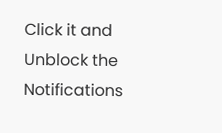Click it and Unblock the Notifications